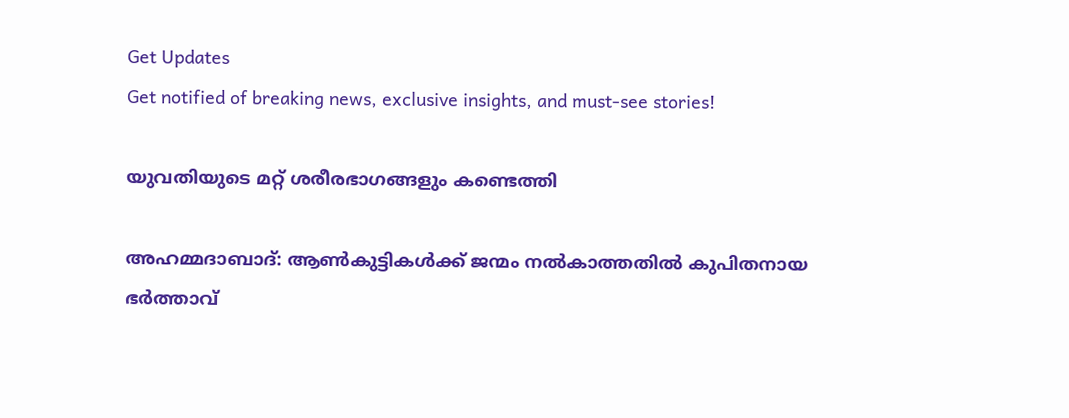Get Updates
Get notified of breaking news, exclusive insights, and must-see stories!

യുവതിയുടെ മറ്റ് ശരീരഭാഗങ്ങളും കണ്ടെത്തി

അഹമ്മദാബാദ്‌: ആണ്‍കുട്ടികള്‍ക്ക്‌ ജന്മം നല്‍കാത്തതില്‍ കുപിതനായ ഭര്‍ത്താവ്‌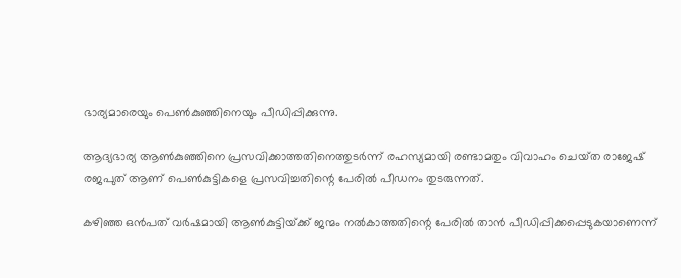ഭാര്യമാരെയും പെണ്‍കുഞ്ഞിനെയും പീഡിപ്പിക്കുന്നു.

ആദ്യഭാര്യ ആണ്‍കുഞ്ഞിനെ പ്രസവിക്കാത്തതിനെത്തുടര്‍ന്ന്‌ രഹസ്യമായി രണ്ടാമതും വിവാഹം ചെയ്‌ത രാജേഷ്‌ രജപുത്‌ ആണ്‌ പെണ്‍കുട്ടികളെ പ്രസവിച്ചതിന്റെ പേരില്‍ പീഡനം തുടരുന്നത്‌.

കഴിഞ്ഞ ഒന്‍പത്‌ വര്‍ഷമായി ആണ്‍കുട്ടിയ്‌ക്ക്‌ ജന്മം നല്‍കാത്തതിന്റെ പേരില്‍ താന്‍ പീഡിപ്പിക്കപ്പെടുകയാണെന്ന്‌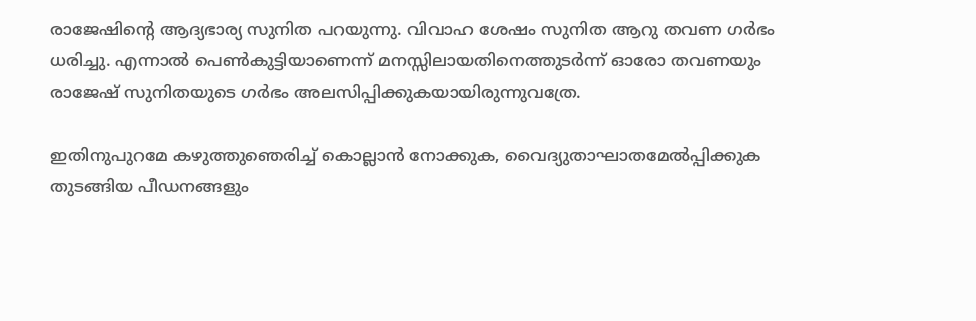രാജേഷിന്റെ ആദ്യഭാര്യ സുനിത പറയുന്നു. വിവാഹ ശേഷം സുനിത ആറു തവണ ഗര്‍ഭം ധരിച്ചു. എന്നാല്‍ പെണ്‍കുട്ടിയാണെന്ന്‌ മനസ്സിലായതിനെത്തുടര്‍ന്ന്‌ ഓരോ തവണയും രാജേഷ്‌ സുനിതയുടെ ഗര്‍ഭം അലസിപ്പിക്കുകയായിരുന്നുവത്രേ.

ഇതിനുപുറമേ കഴുത്തുഞെരിച്ച്‌ കൊല്ലാന്‍ നോക്കുക, വൈദ്യുതാഘാതമേല്‍പ്പിക്കുക തുടങ്ങിയ പീഡനങ്ങളും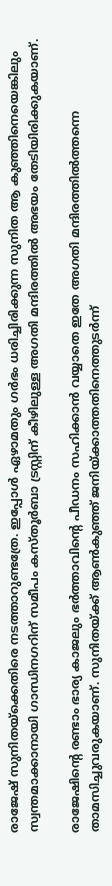രാജേഷ്‌ സുനിതയ്‌ക്കെതിരെ നടത്താറുണ്ടത്രേ. ഇപ്പോള്‍ ഏഴാമതും ഗര്‍ഭം ധരിച്ചിരിക്കുന്ന സുനിത ആ കുഞ്ഞിനെയെങ്കിലും സ്വന്തമാക്കാനായി ഗാന്ധിനഗറിന്‌ സമീപം കസ്‌തൂര്‍ബാ ട്രസ്റ്റിന്‌ കീഴിലുള്ള അഗതി മന്ദിരത്തില്‍ അഭയം തേടിയിരിക്കുകയാണ്‌.

രാജേഷിന്റെ രണ്ടാം ഭാര്യ കാജലും ഭര്‍ത്താവിന്റെ പീഡനം സഹിക്കാന്‍ വയ്യാതെ ഇതേ അഗതി മന്ദിരത്തില്‍ത്തന്നെ താമസിച്ചുവരുകയാണ്‌. സുനിതയ്‌ക്ക്‌ ആണ്‍കുഞ്ഞ്‌ ജനിയ്‌ക്കാത്തതിനെത്തുടര്‍ന്ന്‌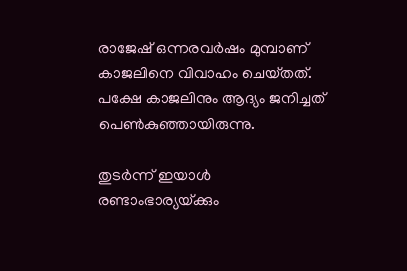രാജേഷ്‌ ഒന്നരവര്‍ഷം മുമ്പാണ്‌ കാജലിനെ വിവാഹം ചെയ്‌തത്‌. പക്ഷേ കാജലിനും ആദ്യം ജനിച്ചത്‌ പെണ്‍കുഞ്ഞായിരുന്നു.

തുടര്‍ന്ന്‌ ഇയാള്‍ രണ്ടാംഭാര്യയ്‌ക്കും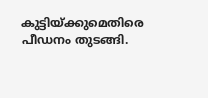കുട്ടിയ്‌ക്കുമെതിരെ പീഡനം തുടങ്ങി.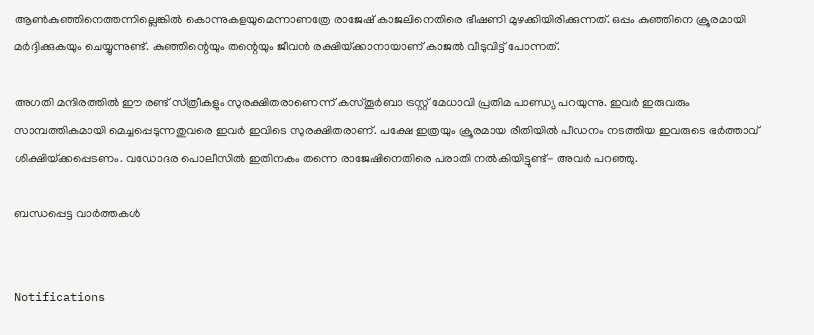ആണ്‍കുഞ്ഞിനെത്തന്നില്ലെങ്കില്‍ കൊന്നുകളയുമെന്നാണത്രേ രാജേഷ്‌ കാജലിനെതിരെ ഭീഷണി മുഴക്കിയിരിക്കുന്നത്‌. ഒപ്പം കുഞ്ഞിനെ ക്രൂരമായി മര്‍ദ്ദിക്കുകയും ചെയ്യുന്നുണ്ട്‌. കുഞ്ഞിന്റെയും തന്റെയും ജീവന്‍ രക്ഷിയ്‌ക്കാനായാണ്‌ കാജല്‍ വീടുവിട്ട്‌ പോന്നത്‌.

അഗതി മന്ദിരത്തില്‍ ഈ രണ്ട്‌ സ്‌ത്രീകളും സുരക്ഷിതരാണെന്ന് കസ്‌തൂര്‍ബാ ട്രസ്റ്റ്‌ മേധാവി പ്രതിമ പാണ്ഡ്യ പറയുന്നു. ഇവര്‍ ഇരുവരും സാമ്പത്തികമായി മെച്ചപ്പെടുന്നതുവരെ ഇവര്‍ ഇവിടെ സുരക്ഷിതരാണ്‌. പക്ഷേ ഇത്രയും ക്രൂരമായ രീതിയില്‍ പീഡനം നടത്തിയ ഇവരുടെ ഭര്‍ത്താവ്‌ ശിക്ഷിയ്‌ക്കപ്പെടണം. വഡോദര പൊലീസില്‍ ഇതിനകം തന്നെ രാജേഷിനെതിരെ പരാതി നല്‍കിയിട്ടുണ്ട്‌- അവര്‍ പറഞ്ഞു.

ബന്ധപ്പെട്ട വാര്‍ത്തകള്‍


Notifications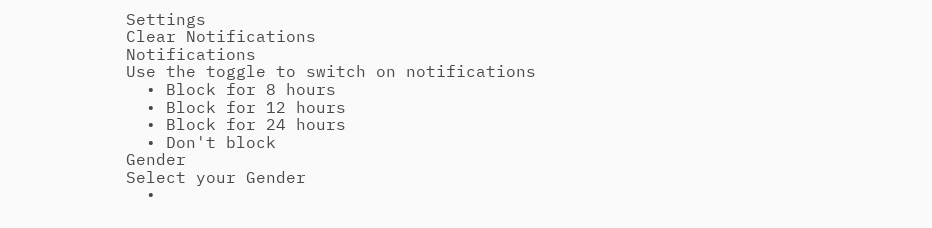Settings
Clear Notifications
Notifications
Use the toggle to switch on notifications
  • Block for 8 hours
  • Block for 12 hours
  • Block for 24 hours
  • Don't block
Gender
Select your Gender
  •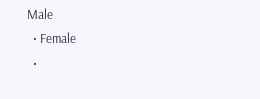Male
  • Female
  •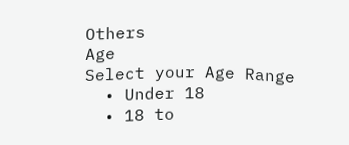Others
Age
Select your Age Range
  • Under 18
  • 18 to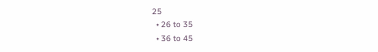25
  • 26 to 35
  • 36 to 45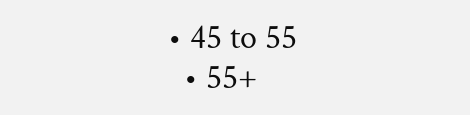• 45 to 55
  • 55+